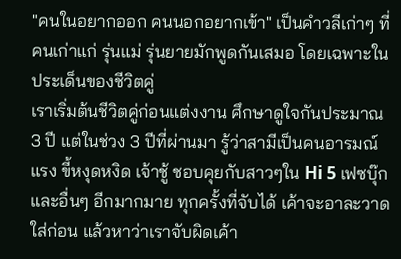"คนในอยากออก คนนอกอยากเข้า" เป็นคำวลีเก่าๆ ที่คนเก่าแก่ รุ่นแม่ รุ่นยายมักพูดกันเสมอ โดยเฉพาะในประเด็นของชีวิตคู่
เราเริ่มต้นชีวิตคู่ก่อนแต่งงาน ศึกษาดูใจกันประมาณ 3 ปี แต่ในช่วง 3 ปีที่ผ่านมา รู้ว่าสามีเป็นคนอารมณ์แรง ขี้หงุดหงิด เจ้าชู้ ชอบคุยกับสาวๆใน Hi 5 เฟซบุ๊ก และอื่นๆ อีกมากมาย ทุกครั้งที่จับได้ เค้าจะอาละวาดใส่ก่อน แล้วหาว่าเราจับผิดเค้า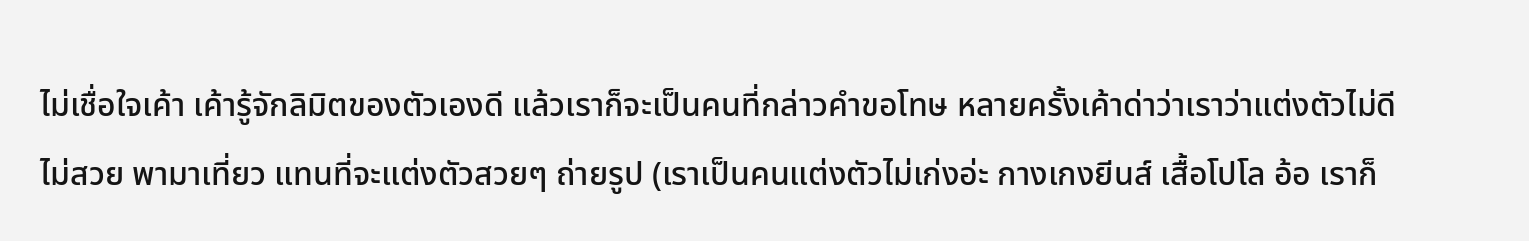ไม่เชื่อใจเค้า เค้ารู้จักลิมิตของตัวเองดี แล้วเราก็จะเป็นคนที่กล่าวคำขอโทษ หลายครั้งเค้าด่าว่าเราว่าแต่งตัวไม่ดี ไม่สวย พามาเที่ยว แทนที่จะแต่งตัวสวยๆ ถ่ายรูป (เราเป็นคนแต่งตัวไม่เก่งอ่ะ กางเกงยีนส์ เสื้อโปโล อ้อ เราก็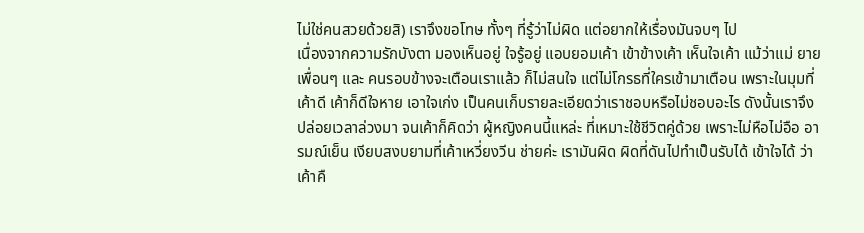ไม่ใช่คนสวยด้วยสิ) เราจึงขอโทษ ทั้งๆ ที่รู้ว่าไม่ผิด แต่อยากให้เรื่องมันจบๆ ไป
เนื่องจากความรักบังตา มองเห็นอยู่ ใจรู้อยู่ แอบยอมเค้า เข้าข้างเค้า เห็นใจเค้า แม้ว่าแม่ ยาย เพื่อนๆ และ คนรอบข้างจะเตือนเราแล้ว ก็ไม่สนใจ แต่ไม่โกรธที่ใครเข้ามาเตือน เพราะในมุมที่เค้าดี เค้าก็ดีใจหาย เอาใจเก่ง เป็นคนเก็บรายละเอียดว่าเราชอบหรือไม่ชอบอะไร ดังนั้นเราจึงปล่อยเวลาล่วงมา จนเค้าก็คิดว่า ผู้หญิงคนนี้แหล่ะ ที่เหมาะใช้ชีวิตคู่ด้วย เพราะไม่หือไม่อือ อารมณ์เย็น เงียบสงบยามที่เค้าเหวี่ยงวีน ช่ายค่ะ เรามันผิด ผิดที่ดันไปทำเป็นรับได้ เข้าใจได้ ว่าเค้าคื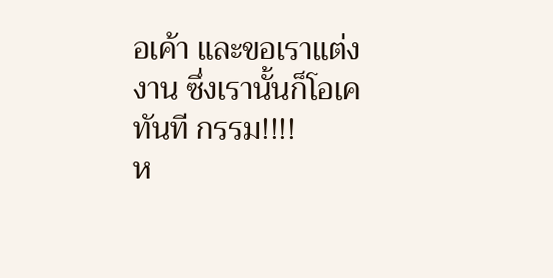อเค้า และขอเราแต่งงาน ซึ่งเรานั้นก็โอเคทันที กรรม!!!!
ห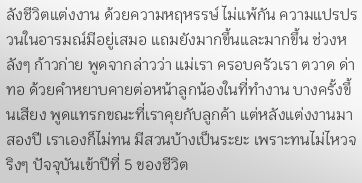ลังชีวิตแต่งงาน ด้วยความหฤหรรษ์ ไม่แพ้กัน ความแปรปรวนในอารมณ์มีอยู่เสมอ แถมยังมากขึ้นและมากขึ้น ช่วงหลังๆ ก้าวก่าย พูดจากล่าวว่า แม่เรา ครอบครัวเรา ตวาด ด่าทอ ด้วยคำหยาบคายต่อหน้าลูกน้องในที่ทำงาน บางครั้งขึ้นเสียง พูดแทรกขณะที่เราคุยกับลูกค้า แต่หลังแต่งงานมาสองปี เราเองก็ไม่ทน มีสวนบ้างเป็นระยะ เพราะทนไม่ไหวจริงๆ ปัจจุบันเข้าปีที่ 5 ของชีวิต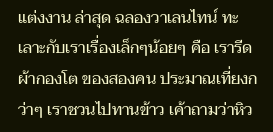แต่งงาน ล่าสุด ฉลองวาเลนไทน์ ทะเลาะกับเราเรื่องเล็กๆน้อยๆ คือ เรารีดผ้ากองโต ของสองคน ประมาณเที่ยงกว่าๆ เราชวนไปทานข้าว เค้าถามว่าหิว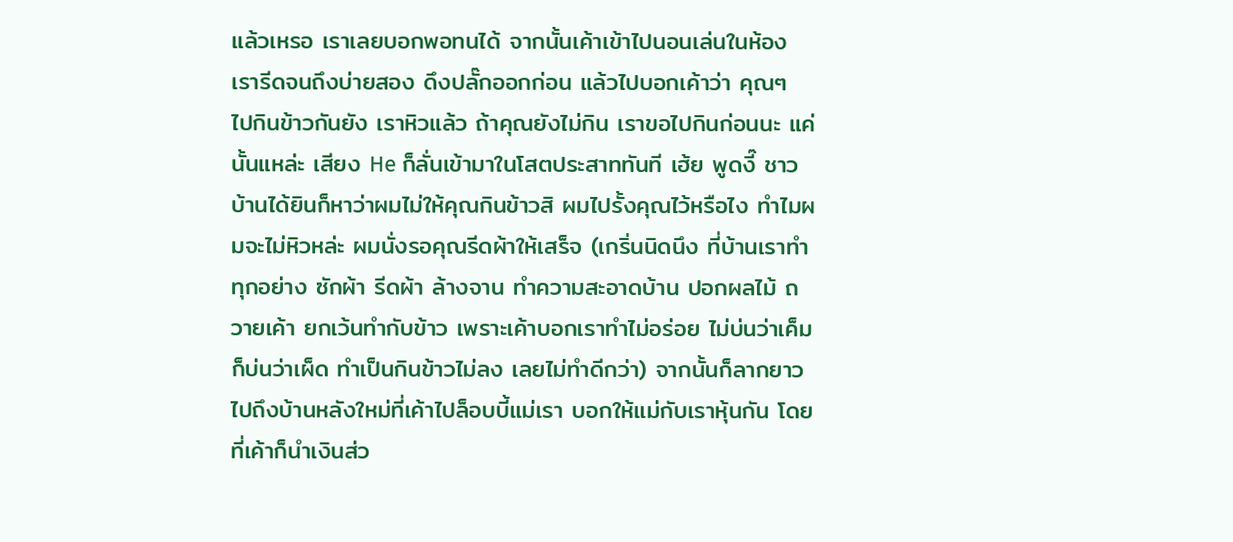แล้วเหรอ เราเลยบอกพอทนได้ จากนั้นเค้าเข้าไปนอนเล่นในห้อง เรารีดจนถึงบ่ายสอง ดึงปลั๊กออกก่อน แล้วไปบอกเค้าว่า คุณๆ ไปกินข้าวกันยัง เราหิวแล้ว ถ้าคุณยังไม่กิน เราขอไปกินก่อนนะ แค่นั้นแหล่ะ เสียง He ก็ลั่นเข้ามาในโสตประสาททันที เฮ้ย พูดงี๊ ชาวบ้านได้ยินก็หาว่าผมไม่ให้คุณกินข้าวสิ ผมไปรั้งคุณไว้หรือไง ทำไมผมจะไม่หิวหล่ะ ผมนั่งรอคุณรีดผ้าให้เสร็จ (เกริ่นนิดนึง ที่บ้านเราทำทุกอย่าง ซักผ้า รีดผ้า ล้างจาน ทำความสะอาดบ้าน ปอกผลไม้ ถวายเค้า ยกเว้นทำกับข้าว เพราะเค้าบอกเราทำไม่อร่อย ไม่บ่นว่าเค็ม ก็บ่นว่าเผ็ด ทำเป็นกินข้าวไม่ลง เลยไม่ทำดีกว่า) จากนั้นก็ลากยาวไปถึงบ้านหลังใหม่ที่เค้าไปล็อบบี้แม่เรา บอกให้แม่กับเราหุ้นกัน โดยที่เค้าก็นำเงินส่ว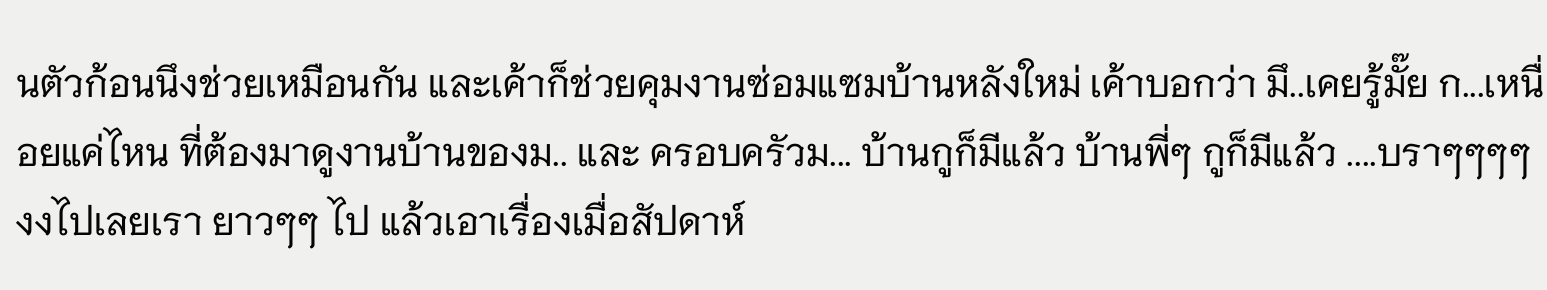นตัวก้อนนึงช่วยเหมือนกัน และเค้าก็ช่วยคุมงานซ่อมแซมบ้านหลังใหม่ เค้าบอกว่า มึ..เคยรู้มั๊ย ก...เหนื่อยแค่ไหน ที่ต้องมาดูงานบ้านของม.. และ ครอบครัวม... บ้านกูก็มีแล้ว บ้านพี่ๆ กูก็มีแล้ว ....บราๆๆๆๆ งงไปเลยเรา ยาวๆๆ ไป แล้วเอาเรื่องเมื่อสัปดาห์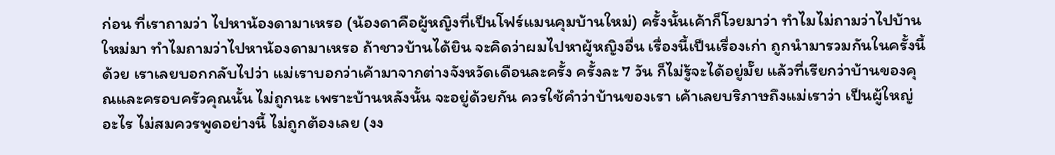ก่อน ที่เราถามว่า ไปหาน้องดามาเหรอ (น้องดาคือผู้หญิงที่เป็นโฟร์แมนคุมบ้านใหม่) ครั้งนั้นเค้าก็โวยมาว่า ทำไมไม่ถามว่าไปบ้านใหม่มา ทำไมถามว่าไปหาน้องดามาเหรอ ถ้าชาวบ้านได้ยิน จะคิดว่าผมไปหาผู้หญิงอื่น เรื่องนี้เป็นเรื่องเก่า ถูกนำมารวมกันในครั้งนี้ด้วย เราเลยบอกกลับไปว่า แม่เราบอกว่าเค้ามาจากต่างจังหวัดเดือนละครั้ง ครั้งละ 7 วัน ก็ไม่รู้จะได้อยู่มั๊ย แล้วที่เรียกว่าบ้านของคุณและครอบครัวคุณนั้น ไม่ถูกนะ เพราะบ้านหลังนั้น จะอยู่ด้วยกัน ควรใช้คำว่าบ้านของเรา เค้าเลยบริภาษถึงแม่เราว่า เป็นผู้ใหญ่อะไร ไม่สมควรพูดอย่างนี้ ไม่ถูกต้องเลย (งง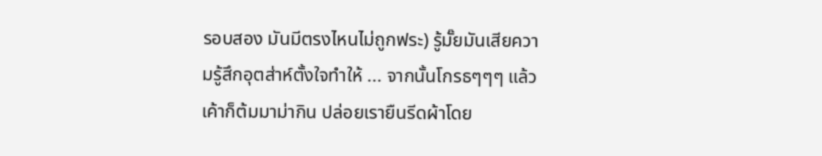รอบสอง มันมีตรงไหนไม่ถูกฟระ) รู้มั๊ยมันเสียความรู้สึกอุตส่าห์ตั้งใจทำให้ ... จากนั้นโกรธๆๆๆ แล้ว เค้าก็ต้มมาม่ากิน ปล่อยเรายืนรีดผ้าโดย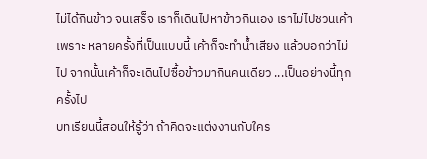ไม่ได้กินข้าว จนเสร็จ เราก็เดินไปหาข้าวกินเอง เราไม่ไปชวนเค้า เพราะ หลายครั้งที่เป็นแบบนี้ เค้าก็จะทำน้ำเสียง แล้วบอกว่าไม่ไป จากนั้นเค้าก็จะเดินไปซื้อข้าวมากินคนเดียว ...เป็นอย่างนี้ทุกครั้งไป
บทเรียนนี้สอนให้รู้ว่า ถ้าคิดจะแต่งงานกับใคร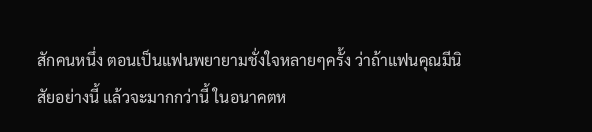สักคนหนึ่ง ตอนเป็นแฟนพยายามชั่งใจหลายๆครั้ง ว่าถ้าแฟนคุณมีนิสัยอย่างนี้ แล้วจะมากกว่านี้ ในอนาคตห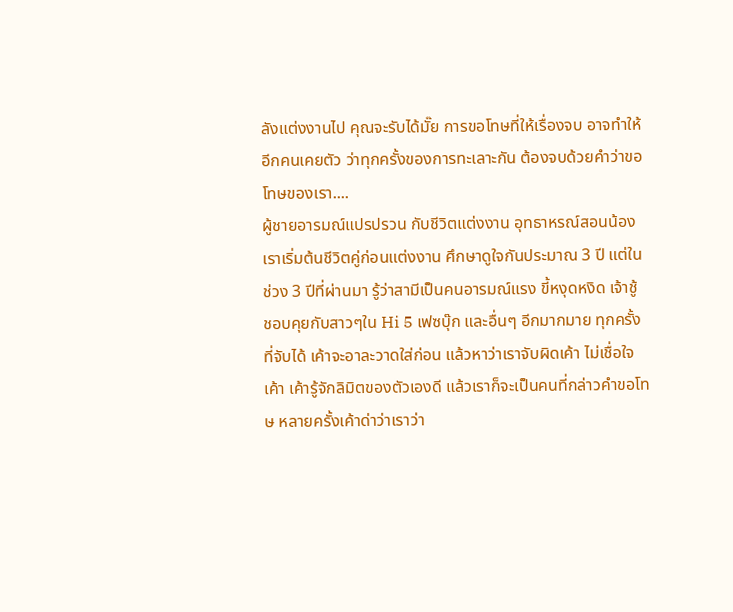ลังแต่งงานไป คุณจะรับได้มั๊ย การขอโทษที่ให้เรื่องจบ อาจทำให้อีกคนเคยตัว ว่าทุกครั้งของการทะเลาะกัน ต้องจบด้วยคำว่าขอโทษของเรา....
ผู้ชายอารมณ์แปรปรวน กับชีวิตแต่งงาน อุทธาหรณ์สอนน้อง
เราเริ่มต้นชีวิตคู่ก่อนแต่งงาน ศึกษาดูใจกันประมาณ 3 ปี แต่ในช่วง 3 ปีที่ผ่านมา รู้ว่าสามีเป็นคนอารมณ์แรง ขี้หงุดหงิด เจ้าชู้ ชอบคุยกับสาวๆใน Hi 5 เฟซบุ๊ก และอื่นๆ อีกมากมาย ทุกครั้งที่จับได้ เค้าจะอาละวาดใส่ก่อน แล้วหาว่าเราจับผิดเค้า ไม่เชื่อใจเค้า เค้ารู้จักลิมิตของตัวเองดี แล้วเราก็จะเป็นคนที่กล่าวคำขอโทษ หลายครั้งเค้าด่าว่าเราว่า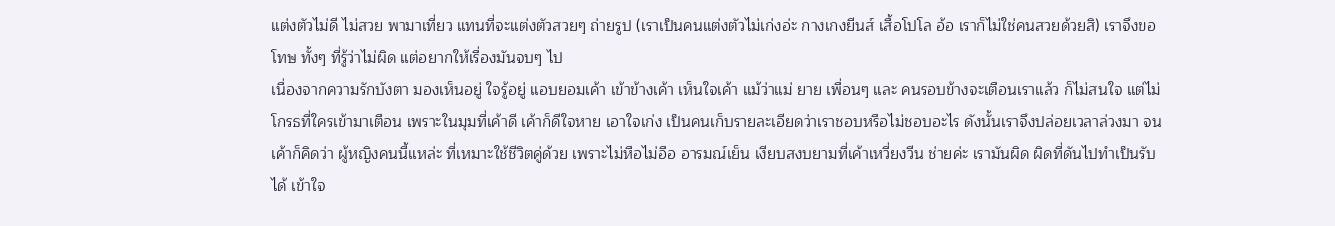แต่งตัวไม่ดี ไม่สวย พามาเที่ยว แทนที่จะแต่งตัวสวยๆ ถ่ายรูป (เราเป็นคนแต่งตัวไม่เก่งอ่ะ กางเกงยีนส์ เสื้อโปโล อ้อ เราก็ไม่ใช่คนสวยด้วยสิ) เราจึงขอโทษ ทั้งๆ ที่รู้ว่าไม่ผิด แต่อยากให้เรื่องมันจบๆ ไป
เนื่องจากความรักบังตา มองเห็นอยู่ ใจรู้อยู่ แอบยอมเค้า เข้าข้างเค้า เห็นใจเค้า แม้ว่าแม่ ยาย เพื่อนๆ และ คนรอบข้างจะเตือนเราแล้ว ก็ไม่สนใจ แต่ไม่โกรธที่ใครเข้ามาเตือน เพราะในมุมที่เค้าดี เค้าก็ดีใจหาย เอาใจเก่ง เป็นคนเก็บรายละเอียดว่าเราชอบหรือไม่ชอบอะไร ดังนั้นเราจึงปล่อยเวลาล่วงมา จนเค้าก็คิดว่า ผู้หญิงคนนี้แหล่ะ ที่เหมาะใช้ชีวิตคู่ด้วย เพราะไม่หือไม่อือ อารมณ์เย็น เงียบสงบยามที่เค้าเหวี่ยงวีน ช่ายค่ะ เรามันผิด ผิดที่ดันไปทำเป็นรับได้ เข้าใจ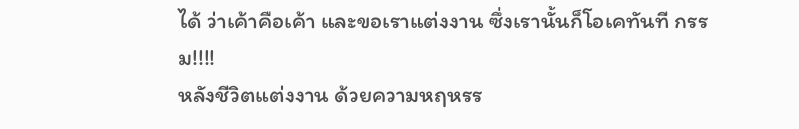ได้ ว่าเค้าคือเค้า และขอเราแต่งงาน ซึ่งเรานั้นก็โอเคทันที กรรม!!!!
หลังชีวิตแต่งงาน ด้วยความหฤหรร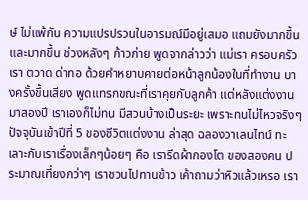ษ์ ไม่แพ้กัน ความแปรปรวนในอารมณ์มีอยู่เสมอ แถมยังมากขึ้นและมากขึ้น ช่วงหลังๆ ก้าวก่าย พูดจากล่าวว่า แม่เรา ครอบครัวเรา ตวาด ด่าทอ ด้วยคำหยาบคายต่อหน้าลูกน้องในที่ทำงาน บางครั้งขึ้นเสียง พูดแทรกขณะที่เราคุยกับลูกค้า แต่หลังแต่งงานมาสองปี เราเองก็ไม่ทน มีสวนบ้างเป็นระยะ เพราะทนไม่ไหวจริงๆ ปัจจุบันเข้าปีที่ 5 ของชีวิตแต่งงาน ล่าสุด ฉลองวาเลนไทน์ ทะเลาะกับเราเรื่องเล็กๆน้อยๆ คือ เรารีดผ้ากองโต ของสองคน ประมาณเที่ยงกว่าๆ เราชวนไปทานข้าว เค้าถามว่าหิวแล้วเหรอ เรา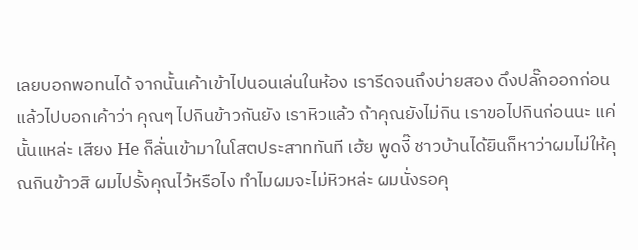เลยบอกพอทนได้ จากนั้นเค้าเข้าไปนอนเล่นในห้อง เรารีดจนถึงบ่ายสอง ดึงปลั๊กออกก่อน แล้วไปบอกเค้าว่า คุณๆ ไปกินข้าวกันยัง เราหิวแล้ว ถ้าคุณยังไม่กิน เราขอไปกินก่อนนะ แค่นั้นแหล่ะ เสียง He ก็ลั่นเข้ามาในโสตประสาททันที เฮ้ย พูดงี๊ ชาวบ้านได้ยินก็หาว่าผมไม่ให้คุณกินข้าวสิ ผมไปรั้งคุณไว้หรือไง ทำไมผมจะไม่หิวหล่ะ ผมนั่งรอคุ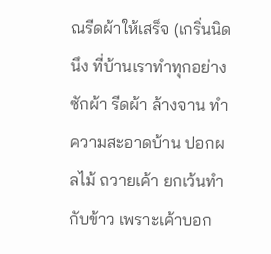ณรีดผ้าให้เสร็จ (เกริ่นนิดนึง ที่บ้านเราทำทุกอย่าง ซักผ้า รีดผ้า ล้างจาน ทำความสะอาดบ้าน ปอกผลไม้ ถวายเค้า ยกเว้นทำกับข้าว เพราะเค้าบอก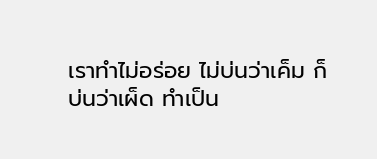เราทำไม่อร่อย ไม่บ่นว่าเค็ม ก็บ่นว่าเผ็ด ทำเป็น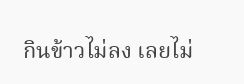กินข้าวไม่ลง เลยไม่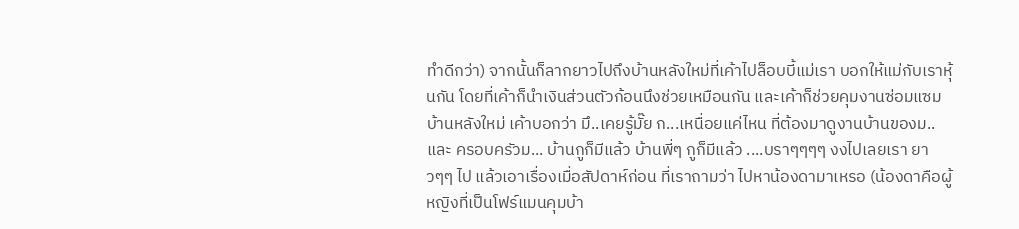ทำดีกว่า) จากนั้นก็ลากยาวไปถึงบ้านหลังใหม่ที่เค้าไปล็อบบี้แม่เรา บอกให้แม่กับเราหุ้นกัน โดยที่เค้าก็นำเงินส่วนตัวก้อนนึงช่วยเหมือนกัน และเค้าก็ช่วยคุมงานซ่อมแซมบ้านหลังใหม่ เค้าบอกว่า มึ..เคยรู้มั๊ย ก...เหนื่อยแค่ไหน ที่ต้องมาดูงานบ้านของม.. และ ครอบครัวม... บ้านกูก็มีแล้ว บ้านพี่ๆ กูก็มีแล้ว ....บราๆๆๆๆ งงไปเลยเรา ยาวๆๆ ไป แล้วเอาเรื่องเมื่อสัปดาห์ก่อน ที่เราถามว่า ไปหาน้องดามาเหรอ (น้องดาคือผู้หญิงที่เป็นโฟร์แมนคุมบ้า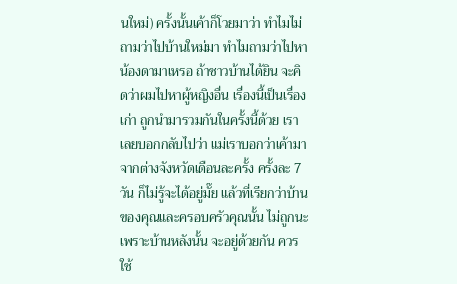นใหม่) ครั้งนั้นเค้าก็โวยมาว่า ทำไมไม่ถามว่าไปบ้านใหม่มา ทำไมถามว่าไปหาน้องดามาเหรอ ถ้าชาวบ้านได้ยิน จะคิดว่าผมไปหาผู้หญิงอื่น เรื่องนี้เป็นเรื่องเก่า ถูกนำมารวมกันในครั้งนี้ด้วย เราเลยบอกกลับไปว่า แม่เราบอกว่าเค้ามาจากต่างจังหวัดเดือนละครั้ง ครั้งละ 7 วัน ก็ไม่รู้จะได้อยู่มั๊ย แล้วที่เรียกว่าบ้านของคุณและครอบครัวคุณนั้น ไม่ถูกนะ เพราะบ้านหลังนั้น จะอยู่ด้วยกัน ควรใช้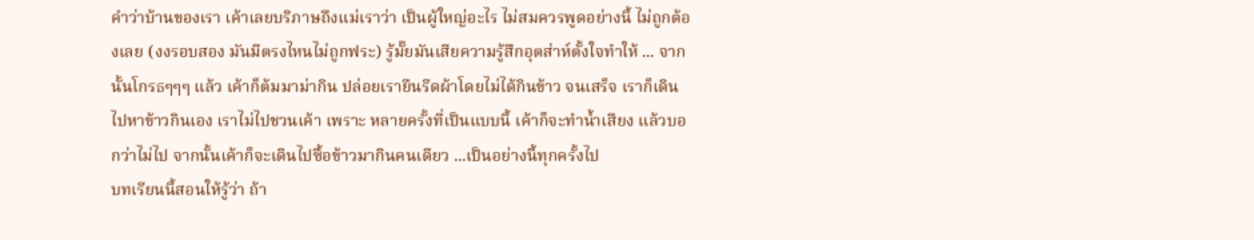คำว่าบ้านของเรา เค้าเลยบริภาษถึงแม่เราว่า เป็นผู้ใหญ่อะไร ไม่สมควรพูดอย่างนี้ ไม่ถูกต้องเลย (งงรอบสอง มันมีตรงไหนไม่ถูกฟระ) รู้มั๊ยมันเสียความรู้สึกอุตส่าห์ตั้งใจทำให้ ... จากนั้นโกรธๆๆๆ แล้ว เค้าก็ต้มมาม่ากิน ปล่อยเรายืนรีดผ้าโดยไม่ได้กินข้าว จนเสร็จ เราก็เดินไปหาข้าวกินเอง เราไม่ไปชวนเค้า เพราะ หลายครั้งที่เป็นแบบนี้ เค้าก็จะทำน้ำเสียง แล้วบอกว่าไม่ไป จากนั้นเค้าก็จะเดินไปซื้อข้าวมากินคนเดียว ...เป็นอย่างนี้ทุกครั้งไป
บทเรียนนี้สอนให้รู้ว่า ถ้า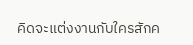คิดจะแต่งงานกับใครสักค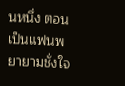นหนึ่ง ตอนเป็นแฟนพยายามชั่งใจ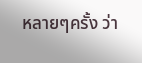หลายๆครั้ง ว่า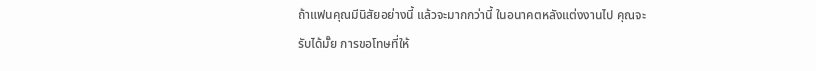ถ้าแฟนคุณมีนิสัยอย่างนี้ แล้วจะมากกว่านี้ ในอนาคตหลังแต่งงานไป คุณจะรับได้มั๊ย การขอโทษที่ให้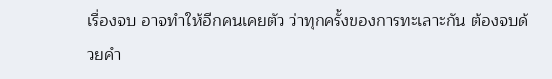เรื่องจบ อาจทำให้อีกคนเคยตัว ว่าทุกครั้งของการทะเลาะกัน ต้องจบด้วยคำ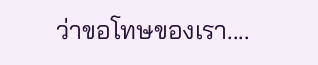ว่าขอโทษของเรา....